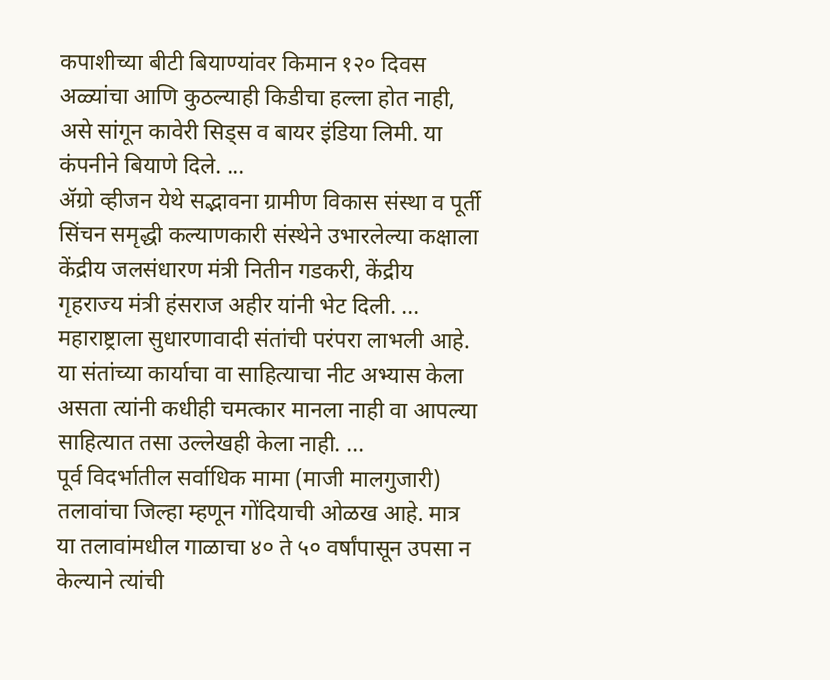कपाशीच्या बीटी बियाण्यांवर किमान १२० दिवस अळ्यांचा आणि कुठल्याही किडीचा हल्ला होत नाही, असे सांगून कावेरी सिड्स व बायर इंडिया लिमी. या कंपनीने बियाणे दिले. ...
ॲग्रो व्हीजन येथे सद्भावना ग्रामीण विकास संस्था व पूर्ती सिंचन समृद्धी कल्याणकारी संस्थेने उभारलेल्या कक्षाला केंद्रीय जलसंधारण मंत्री नितीन गडकरी, केंद्रीय गृहराज्य मंत्री हंसराज अहीर यांनी भेट दिली. ...
महाराष्ट्राला सुधारणावादी संतांची परंपरा लाभली आहे. या संतांच्या कार्याचा वा साहित्याचा नीट अभ्यास केला असता त्यांनी कधीही चमत्कार मानला नाही वा आपल्या साहित्यात तसा उल्लेखही केला नाही. ...
पूर्व विदर्भातील सर्वाधिक मामा (माजी मालगुजारी) तलावांचा जिल्हा म्हणून गोंदियाची ओळख आहे. मात्र या तलावांमधील गाळाचा ४० ते ५० वर्षांपासून उपसा न केल्याने त्यांची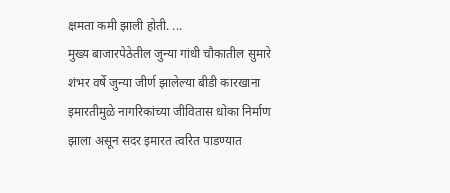क्षमता कमी झाली होती. ...
मुख्य बाजारपेठेतील जुन्या गांधी चौकातील सुमारे शंभर वर्षे जुन्या जीर्ण झालेल्या बीडी कारखाना इमारतीमुळे नागरिकांच्या जीवितास धोका निर्माण झाला असून सदर इमारत त्वरित पाडण्यात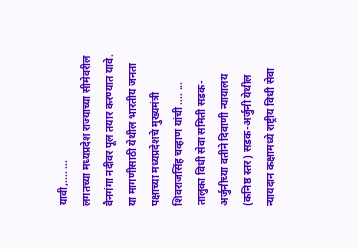यावी,.... ...
लगतच्या मध्यप्रदेश राज्याच्या सीमेवरील वैनगंगा नदीवर पूल तयार करण्यात यावे. या मागणीसाठी येथील भारतीय जनता पक्षाच्या मध्यप्रदेशचे मुख्यमंत्री शिवराजसिंह चव्हाण यांची .... ...
तालुका विधी सेवा समिती सडक-अर्जुनीच्या वतीने दिवाणी न्यायालय (कनिष्ठ स्तर) सडक-अर्जुनी येथील न्यायदान कक्षामध्ये राष्ट्रीय विधी सेवा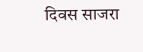दिवस साजरा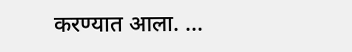करण्यात आला. ...